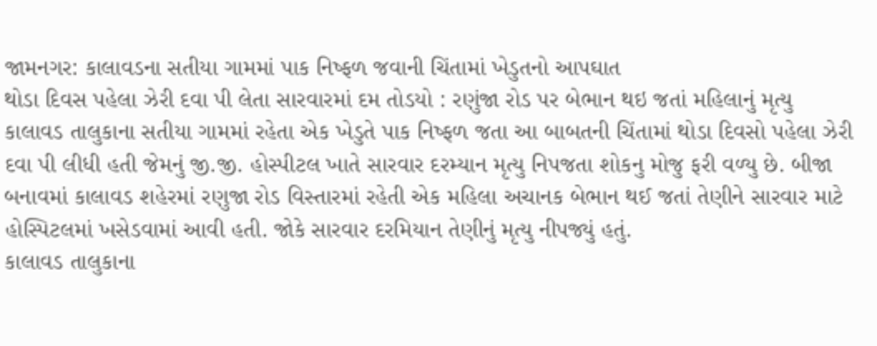જામનગર: કાલાવડના સતીયા ગામમાં પાક નિષ્ફળ જવાની ચિંતામાં ખેડુતનો આપઘાત
થોડા દિવસ પહેલા ઝેરી દવા પી લેતા સારવારમાં દમ તોડયો : રણુંજા રોડ પર બેભાન થઇ જતાં મહિલાનું મૃત્યુ
કાલાવડ તાલુકાના સતીયા ગામમાં રહેતા એક ખેડુતે પાક નિષ્ફળ જતા આ બાબતની ચિંતામાં થોડા દિવસો પહેલા ઝેરી દવા પી લીધી હતી જેમનું જી.જી. હોસ્પીટલ ખાતે સારવાર દરમ્યાન મૃત્યુ નિપજતા શોકનુ મોજુ ફરી વળ્યુ છે. બીજા બનાવમાં કાલાવડ શહેરમાં રણુજા રોડ વિસ્તારમાં રહેતી એક મહિલા અચાનક બેભાન થઈ જતાં તેણીને સારવાર માટે હોસ્પિટલમાં ખસેડવામાં આવી હતી. જોકે સારવાર દરમિયાન તેણીનું મૃત્યુ નીપજ્યું હતું.
કાલાવડ તાલુકાના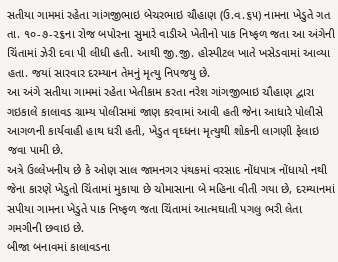સતીયા ગામમાં રહેતા ગાંગજીભાઇ બેચરભાઇ ચૌહાણ (ઉ.વ.૬૫) નામના ખેડુતે ગત તા. ૧૦-૭-૨૬ના રોજ બપોરના સુમારે વાડીએ ખેતીનો પાક નિષ્ફળ જતા આ અંગેની ચિંતામાં ઝેરી દવા પી લીધી હતી. આથી જી.જી. હોસ્પીટલ ખાતે ખસેડવામાં આવ્યા હતા. જયાં સારવાર દરમ્યાન તેમનું મૃત્યુ નિપજયુ છે.
આ અંગે સતીયા ગામમાં રહેતા ખેતીકામ કરતા નરેશ ગાંગજીભાઇ ચૌહાણ દ્વારા ગઇકાલે કાલાવડ ગ્રામ્ય પોલીસમાં જાણ કરવામાં આવી હતી જેના આધારે પોલીસે આગળની કાર્યવાહી હાથ ધરી હતી, ખેડુત વૃઘ્ધના મૃત્યુથી શોકની લાગણી ફેલાઇ જવા પામી છે.
અત્રે ઉલ્લેખનીય છે કે ઓણ સાલ જામનગર પંથકમાં વરસાદ નોંધપાત્ર નોંધાયો નથી જેના કારણે ખેડુતો ચિંતામાં મુકાયા છે ચોમાસાના બે મહિના વીતી ગયા છે, દરમ્યાનમાં સપીયા ગામના ખેડુતે પાક નિષ્ફળ જતા ચિંતામાં આત્મઘાતી પગલુ ભરી લેતા ગમગીની છવાઇ છે.
બીજા બનાવમાં કાલાવડના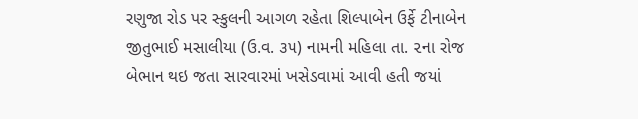રણુજા રોડ પર સ્કુલની આગળ રહેતા શિલ્પાબેન ઉર્ફે ટીનાબેન જીતુભાઈ મસાલીયા (ઉ.વ. ૩૫) નામની મહિલા તા. ૨ના રોજ બેભાન થઇ જતા સારવારમાં ખસેડવામાં આવી હતી જયાં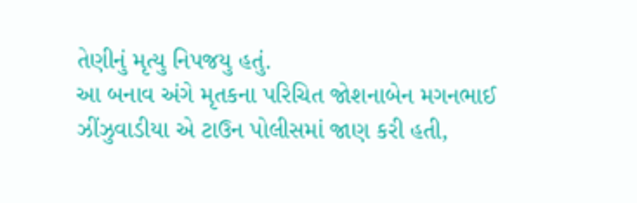તેણીનું મૃત્યુ નિપજયુ હતું.
આ બનાવ અંગે મૃતકના પરિચિત જોશનાબેન મગનભાઈ ઝીંઝુવાડીયા એ ટાઉન પોલીસમાં જાણ કરી હતી,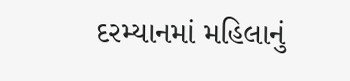દરમ્યાનમાં મહિલાનું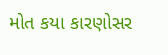મોત કયા કારણોસર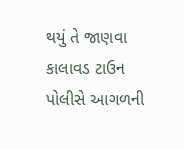થયું તે જાણવા કાલાવડ ટાઉન પોલીસે આગળની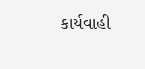કાર્યવાહી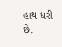હાથ ધરી છે.